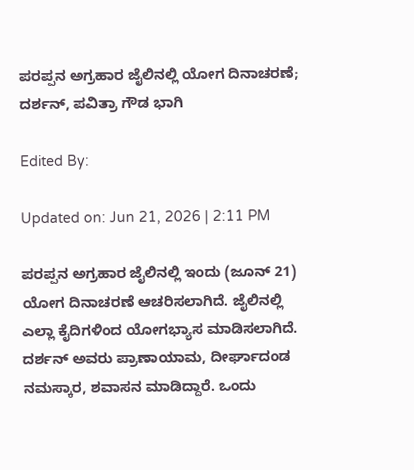ಪರಪ್ಪನ ಅಗ್ರಹಾರ ಜೈಲಿನಲ್ಲಿ ಯೋಗ ದಿನಾಚರಣೆ; ದರ್ಶನ್, ಪವಿತ್ರಾ ಗೌಡ ಭಾಗಿ

Edited By:

Updated on: Jun 21, 2026 | 2:11 PM

ಪರಪ್ಪನ ಅಗ್ರಹಾರ ಜೈಲಿನಲ್ಲಿ ಇಂದು (ಜೂನ್ 21) ಯೋಗ ದಿನಾಚರಣೆ ಆಚರಿಸಲಾಗಿದೆ. ಜೈಲಿನಲ್ಲಿ ಎಲ್ಲಾ ಕೈದಿಗಳಿಂದ ಯೋಗಭ್ಯಾಸ ಮಾಡಿಸಲಾಗಿದೆ. ದರ್ಶನ್ ಅವರು ಪ್ರಾಣಾಯಾಮ, ದೀರ್ಘಾದಂಡ ನಮಸ್ಕಾರ, ಶವಾಸನ ಮಾಡಿದ್ದಾರೆ. ಒಂದು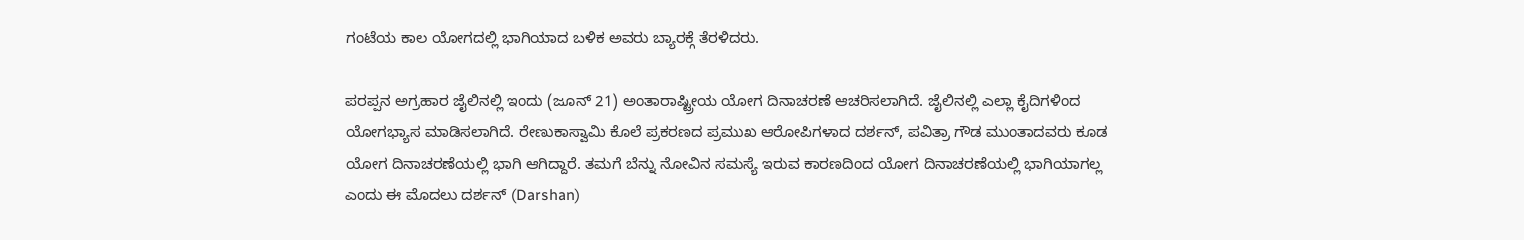ಗಂಟೆಯ ಕಾಲ ಯೋಗದಲ್ಲಿ ಭಾಗಿಯಾದ ಬಳಿಕ ಅವರು ಬ್ಯಾರಕ್ಗೆ ತೆರಳಿದರು.

ಪರಪ್ಪನ ಅಗ್ರಹಾರ ಜೈಲಿನಲ್ಲಿ ಇಂದು (ಜೂನ್ 21) ಅಂತಾರಾಷ್ಟ್ರೀಯ ಯೋಗ ದಿನಾಚರಣೆ ಆಚರಿಸಲಾಗಿದೆ. ಜೈಲಿನಲ್ಲಿ ಎಲ್ಲಾ ಕೈದಿಗಳಿಂದ ಯೋಗಭ್ಯಾಸ ಮಾಡಿಸಲಾಗಿದೆ. ರೇಣುಕಾಸ್ವಾಮಿ ಕೊಲೆ ಪ್ರಕರಣದ ಪ್ರಮುಖ ಆರೋಪಿಗಳಾದ ದರ್ಶನ್, ಪವಿತ್ರಾ ಗೌಡ ಮುಂತಾದವರು ಕೂಡ ಯೋಗ ದಿನಾಚರಣೆಯಲ್ಲಿ ಭಾಗಿ ಆಗಿದ್ದಾರೆ. ತಮಗೆ ಬೆನ್ನು ನೋವಿನ ಸಮಸ್ಯೆ ಇರುವ ಕಾರಣದಿಂದ ಯೋಗ ದಿನಾಚರಣೆಯಲ್ಲಿ ಭಾಗಿಯಾಗಲ್ಲ ಎಂದು ಈ ಮೊದಲು ದರ್ಶನ್ (Darshan)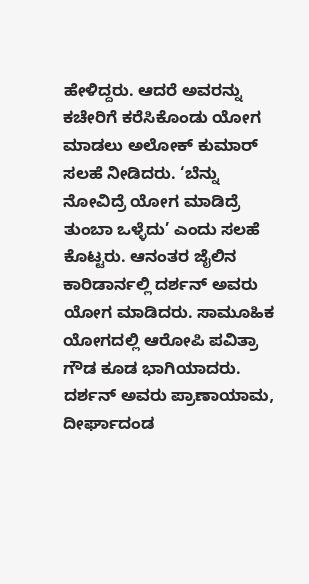ಹೇಳಿದ್ದರು. ಆದರೆ ಅವರನ್ನು ಕಚೇರಿಗೆ ಕರೆಸಿಕೊಂಡು ಯೋಗ ಮಾಡಲು ಅಲೋಕ್ ಕುಮಾರ್ ಸಲಹೆ ನೀಡಿದರು. ‘ಬೆನ್ನು ನೋವಿದ್ರೆ ಯೋಗ ಮಾಡಿದ್ರೆ ತುಂಬಾ ಒಳ್ಳೆದು’ ಎಂದು ಸಲಹೆ ಕೊಟ್ಟರು. ಆನಂತರ ಜೈಲಿನ ಕಾರಿಡಾರ್ನಲ್ಲಿ ದರ್ಶನ್ ಅವರು ಯೋಗ ಮಾಡಿದರು. ಸಾಮೂಹಿಕ ಯೋಗದಲ್ಲಿ ಆರೋಪಿ ಪವಿತ್ರಾ ಗೌಡ ಕೂಡ ಭಾಗಿಯಾದರು. ದರ್ಶನ್ ಅವರು ಪ್ರಾಣಾಯಾಮ, ದೀರ್ಘಾದಂಡ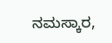ನಮಸ್ಕಾರ,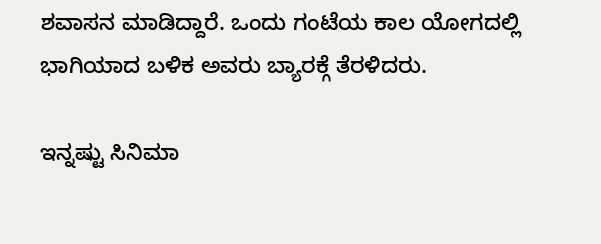ಶವಾಸನ ಮಾಡಿದ್ದಾರೆ. ಒಂದು ಗಂಟೆಯ ಕಾಲ ಯೋಗದಲ್ಲಿ ಭಾಗಿಯಾದ ಬಳಿಕ ಅವರು ಬ್ಯಾರಕ್ಗೆ ತೆರಳಿದರು.

ಇನ್ನಷ್ಟು ಸಿನಿಮಾ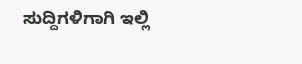ಸುದ್ದಿಗಳಿಗಾಗಿ ಇಲ್ಲಿ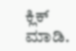ಕ್ಲಿಕ್ ಮಾಡಿ.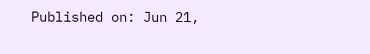Published on: Jun 21,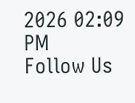2026 02:09 PM
Follow Us